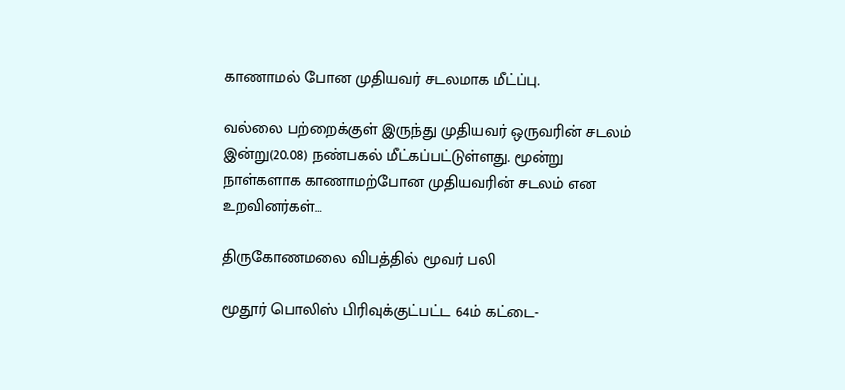காணாமல் போன முதியவர் சடலமாக மீட்ப்பு.

வல்லை பற்றைக்குள் இருந்து முதியவர் ஒருவரின் சடலம் இன்று(20.08) நண்பகல் மீட்கப்பட்டுள்ளது. மூன்று நாள்களாக காணாமற்போன முதியவரின் சடலம் என உறவினர்கள்…

திருகோணமலை விபத்தில் மூவர் பலி

மூதூர் பொலிஸ் பிரிவுக்குட்பட்ட 64ம் கட்டை-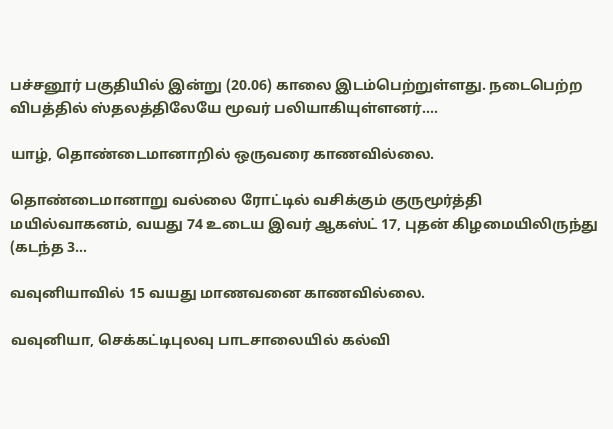பச்சனூர் பகுதியில் இன்று (20.06) காலை இடம்பெற்றுள்ளது. நடைபெற்ற விபத்தில் ஸ்தலத்திலேயே மூவர் பலியாகியுள்ளனர்.…

யாழ், தொண்டைமானாறில் ஒருவரை காணவில்லை.

தொண்டைமானாறு வல்லை ரோட்டில் வசிக்கும் குருமூர்த்தி மயில்வாகனம், வயது 74 உடைய இவர் ஆகஸ்ட் 17, புதன் கிழமையிலிருந்து (கடந்த 3…

வவுனியாவில் 15 வயது மாணவனை காணவில்லை.

வவுனியா, செக்கட்டிபுலவு பாடசாலையில் கல்வி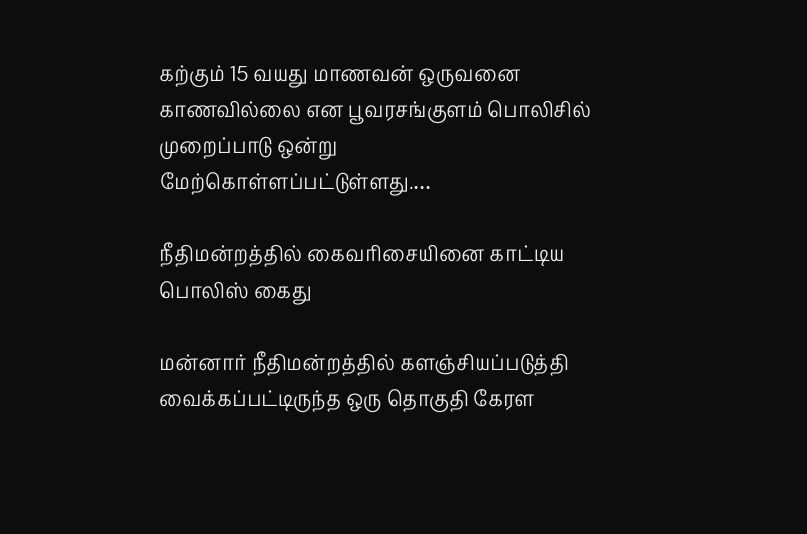கற்கும் 15 வயது மாணவன் ஒருவனை காணவில்லை என பூவரசங்குளம் பொலிசில் முறைப்பாடு ஒன்று மேற்கொள்ளப்பட்டுள்ளது.…

நீதிமன்றத்தில் கைவரிசையினை காட்டிய பொலிஸ் கைது

மன்னார் நீதிமன்றத்தில் களஞ்சியப்படுத்தி வைக்கப்பட்டிருந்த ஒரு தொகுதி கேரள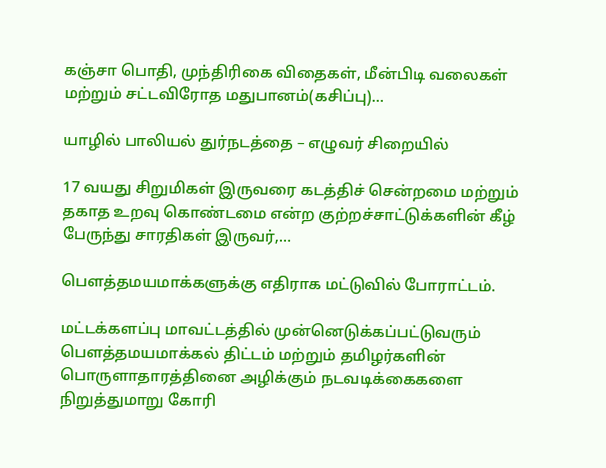கஞ்சா பொதி, முந்திரிகை விதைகள், மீன்பிடி வலைகள் மற்றும் சட்டவிரோத மதுபானம்(கசிப்பு)…

யாழில் பாலியல் துர்நடத்தை – எழுவர் சிறையில்

17 வயது சிறுமிகள் இருவரை கடத்திச் சென்றமை மற்றும் தகாத உறவு கொண்டமை என்ற குற்றச்சாட்டுக்களின் கீழ் பேருந்து சாரதிகள் இருவர்,…

பெளத்தமயமாக்களுக்கு எதிராக மட்டுவில் போராட்டம்.

மட்டக்களப்பு மாவட்டத்தில் முன்னெடுக்கப்பட்டுவரும் பௌத்தமயமாக்கல் திட்டம் மற்றும் தமிழர்களின் பொருளாதாரத்தினை அழிக்கும் நடவடிக்கைகளை நிறுத்துமாறு கோரி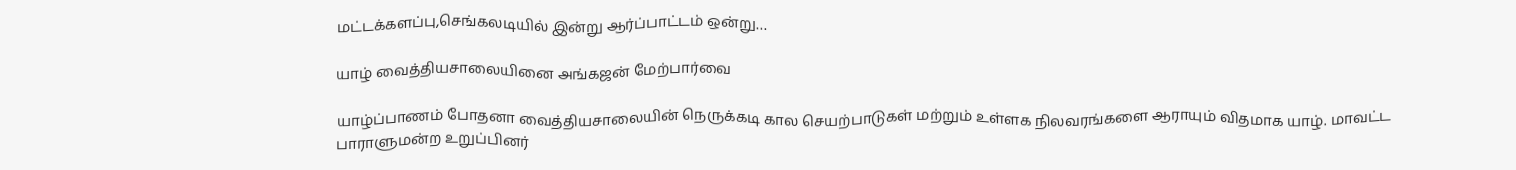மட்டக்களப்பு,செங்கலடியில் இன்று ஆர்ப்பாட்டம் ஒன்று…

யாழ் வைத்தியசாலையினை அங்கஜன் மேற்பார்வை

யாழ்ப்பாணம் போதனா வைத்தியசாலையின் நெருக்கடி கால செயற்பாடுகள் மற்றும் உள்ளக நிலவரங்களை ஆராயும் விதமாக யாழ். மாவட்ட பாராளுமன்ற உறுப்பினர்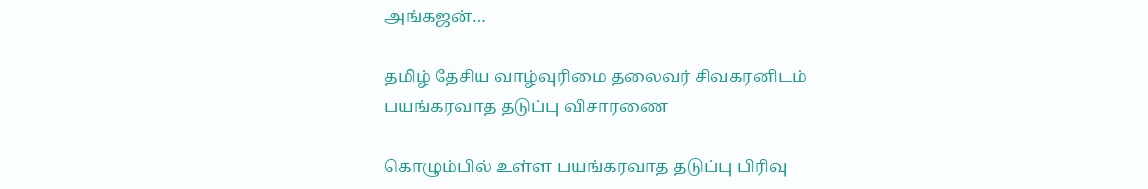அங்கஜன்…

தமிழ் தேசிய வாழ்வுரிமை தலைவர் சிவகரனிடம் பயங்கரவாத தடுப்பு விசாரணை

கொழும்பில் உள்ள பயங்கரவாத தடுப்பு பிரிவு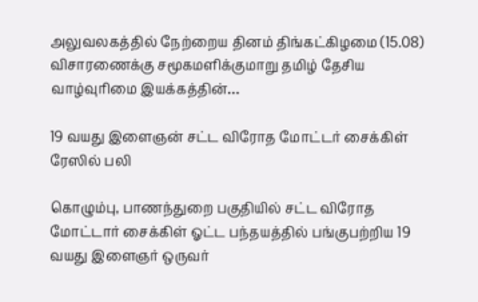அலுவலகத்தில் நேற்றைய தினம் திங்கட்கிழமை (15.08) விசாரணைக்கு சமூகமளிக்குமாறு தமிழ் தேசிய வாழ்வுரிமை இயக்கத்தின்…

19 வயது இளைஞன் சட்ட விரோத மோட்டர் சைக்கிள் ரேஸில் பலி

கொழும்பு, பாணந்துறை பகுதியில் சட்ட விரோத மோட்டார் சைக்கிள் ஓட்ட பந்தயத்தில் பங்குபற்றிய 19 வயது இளைஞர் ஒருவர்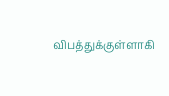விபத்துக்குள்ளாகி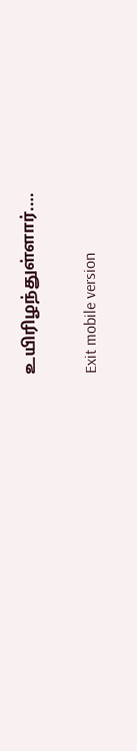உயிரிழந்துள்ளார்.…

Exit mobile version